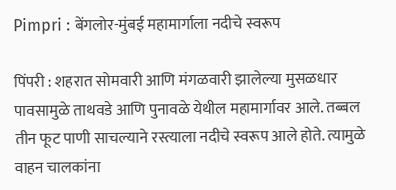Pimpri : बेंगलोर-मुंबई महामार्गाला नदीचे स्वरूप

पिंपरी : शहरात सोमवारी आणि मंगळवारी झालेल्या मुसळधार पावसामुळे ताथवडे आणि पुनावळे येथील महामार्गावर आले. तब्बल तीन फूट पाणी साचल्याने रस्त्याला नदीचे स्वरूप आले होते. त्यामुळे वाहन चालकांना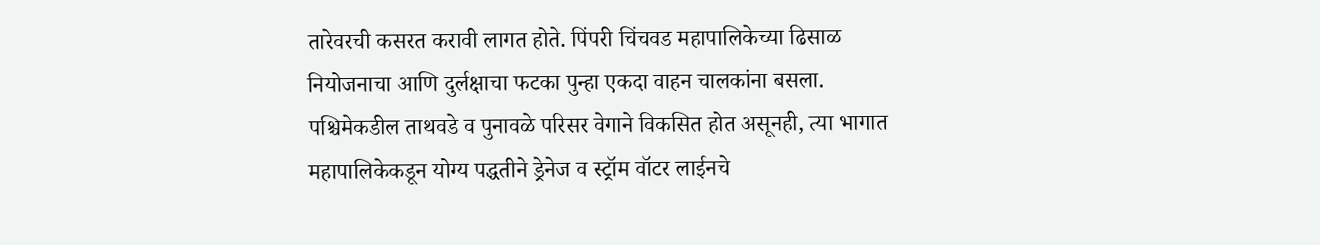तारेवरची कसरत करावी लागत होते. पिंपरी चिंचवड महापालिकेच्या ढिसाळ नियोजनाचा आणि दुर्लक्षाचा फटका पुन्हा एकदा वाहन चालकांना बसला.
पश्चिमेकडील ताथवडे व पुनावळे परिसर वेगाने विकसित होत असूनही, त्या भागात महापालिकेकडून योग्य पद्धतीने ड्रेनेज व स्ट्रॉम वॉटर लाईनचे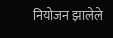नियोजन झालेले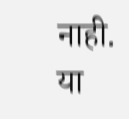नाही. या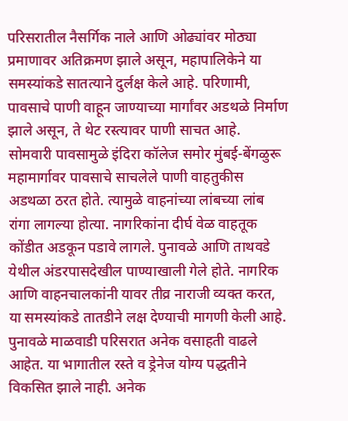परिसरातील नैसर्गिक नाले आणि ओढ्यांवर मोठ्या प्रमाणावर अतिक्रमण झाले असून, महापालिकेने या समस्यांकडे सातत्याने दुर्लक्ष केले आहे. परिणामी, पावसाचे पाणी वाहून जाण्याच्या मार्गांवर अडथळे निर्माण झाले असून, ते थेट रस्त्यावर पाणी साचत आहे.
सोमवारी पावसामुळे इंदिरा कॉलेज समोर मुंबई-बेंगळुरू महामार्गावर पावसाचे साचलेले पाणी वाहतुकीस अडथळा ठरत होते. त्यामुळे वाहनांच्या लांबच्या लांब रांगा लागल्या होत्या. नागरिकांना दीर्घ वेळ वाहतूक कोंडीत अडकून पडावे लागले. पुनावळे आणि ताथवडे येथील अंडरपासदेखील पाण्याखाली गेले होते. नागरिक आणि वाहनचालकांनी यावर तीव्र नाराजी व्यक्त करत, या समस्यांकडे तातडीने लक्ष देण्याची मागणी केली आहे.
पुनावळे माळवाडी परिसरात अनेक वसाहती वाढले आहेत. या भागातील रस्ते व ड्रेनेज योग्य पद्धतीने विकसित झाले नाही. अनेक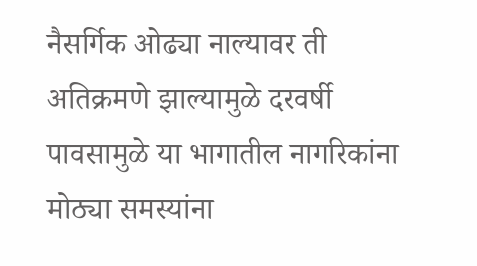नैसर्गिक ओढ्या नाल्यावर ती अतिक्रमणे झाल्यामुळे दरवर्षी पावसामुळे या भागातील नागरिकांना मोठ्या समस्यांना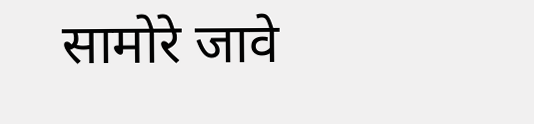सामोरे जावे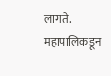लागते. महापालिकडून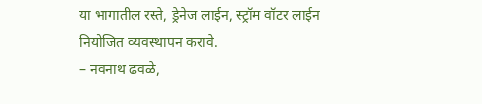या भागातील रस्ते, ड्रेनेज लाईन, स्ट्रॉम वॉटर लाईन नियोजित व्यवस्थापन करावे.
– नवनाथ ढवळे,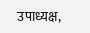उपाध्यक्ष,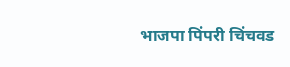भाजपा पिंपरी चिंचवड